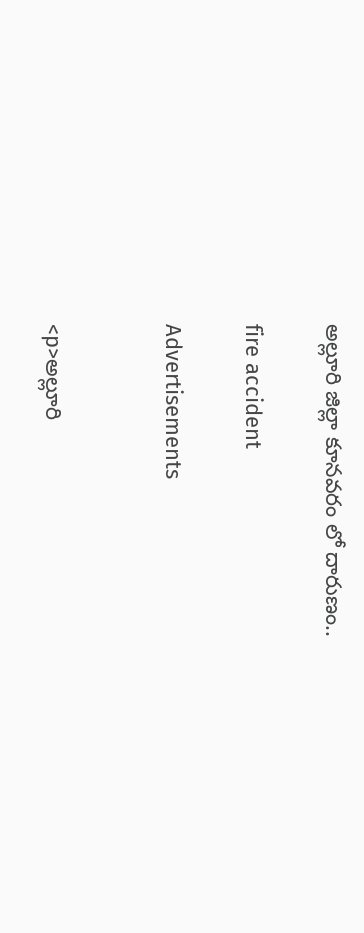అల్లూరి జిల్లా కూనవరం లో దారుణం..

fire accident

Advertisements


<p>అల్లూరి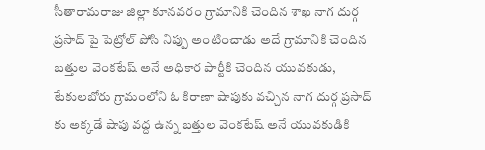సీతారామరాజు జిల్లా కూనవరం గ్రామానికి చెందిన శాఖ నాగ దుర్గ ప్రసాద్ పై పెట్రోల్ పోసి నిప్పు అంటించాడు అదే గ్రామానికి చెందిన బత్తుల వెంకటేష్ అనే అధికార పార్టీకి చెందిన యువకుడు, టేకులబోరు గ్రామంలోని ఓ కిరాణా షాపుకు వచ్చిన నాగ దుర్గ ప్రసాద్ కు అక్కడే షాపు వద్ద ఉన్న బత్తుల వెంకటేష్ అనే యువకుడికి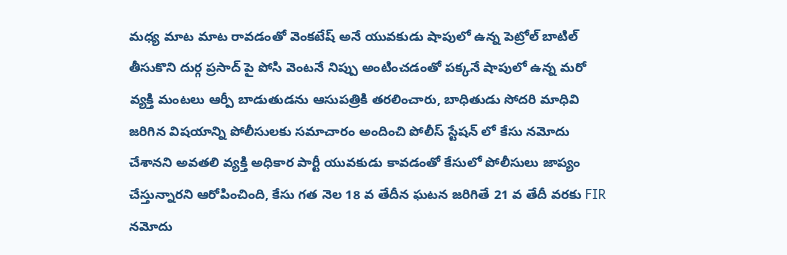మధ్య మాట మాట రావడంతో వెంకటేష్ అనే యువకుడు షాపులో ఉన్న పెట్రోల్ బాటిల్ తీసుకొని దుర్గ ప్రసాద్ పై పోసి వెంటనే నిప్పు అంటించడంతో పక్కనే షాపులో ఉన్న మరో వ్యక్తి మంటలు ఆర్పీ బాడుతుడను ఆసుపత్రికి తరలించారు, బాధితుడు సోదరి మాధివి జరిగిన విషయాన్ని పోలీసులకు సమాచారం అందించి పోలీస్ స్టేషన్ లో కేసు నమోదు చేశానని అవతలి వ్యక్తి అధికార పార్టీ యువకుడు కావడంతో కేసులో పోలీసులు జాప్యం చేస్తున్నారని ఆరోపించింది, కేసు గత నెల 18 వ తేదీన ఘటన జరిగితే 21 వ తేదీ వరకు FIR నమోదు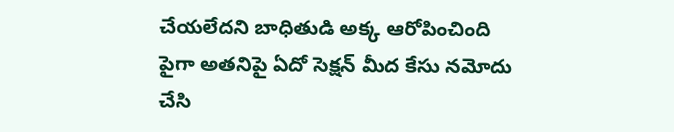చేయలేదని బాధితుడి అక్క ఆరోపించింది పైగా అతనిపై ఏదో సెక్షన్ మీద కేసు నమోదు చేసి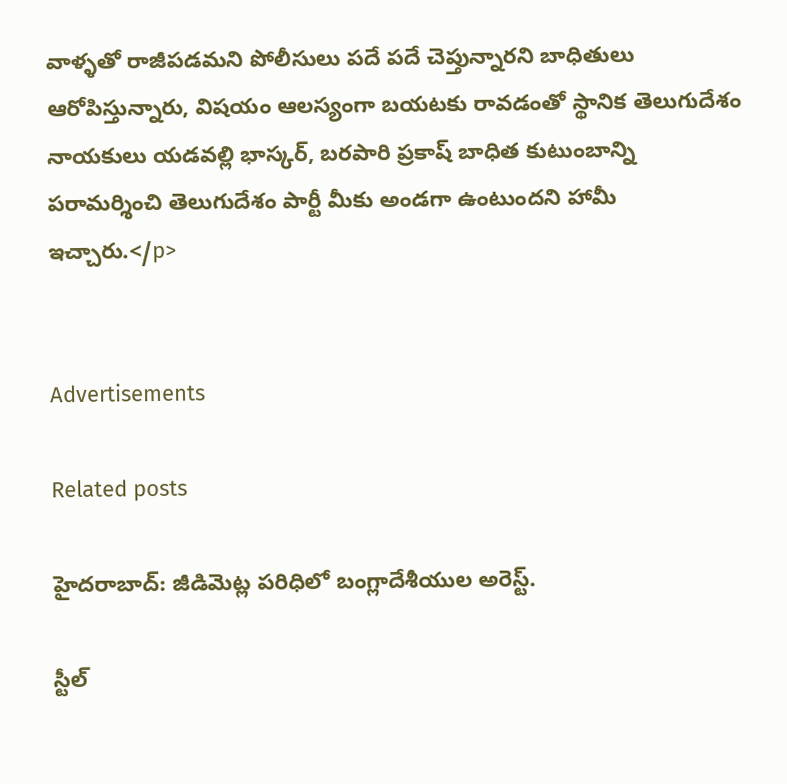వాళ్ళతో రాజీపడమని పోలీసులు పదే పదే చెప్తున్నారని బాధితులు ఆరోపిస్తున్నారు, విషయం ఆలస్యంగా బయటకు రావడంతో స్థానిక తెలుగుదేశం నాయకులు యడవల్లి భాస్కర్, బరపారి ప్రకాష్ బాధిత కుటుంబాన్ని పరామర్శించి తెలుగుదేశం పార్టీ మీకు అండగా ఉంటుందని హామీ ఇచ్చారు.</p>


Advertisements

Related posts

హైదరాబాద్: జీడిమెట్ల పరిధిలో బంగ్లాదేశీయుల అరెస్ట్.

స్టీల్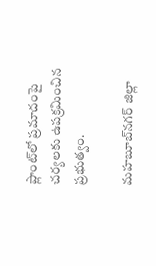ప్లాంట్‌లో ప్రమాదంపై చర్యలకు ఉపక్రమించిన ప్రభుత్వం.

మహబూబ్‌నగర్ జిల్లా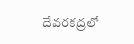దేవరకద్రలో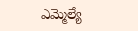ఎమ్మెల్యే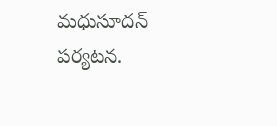మధుసూదన్ పర్యటన.